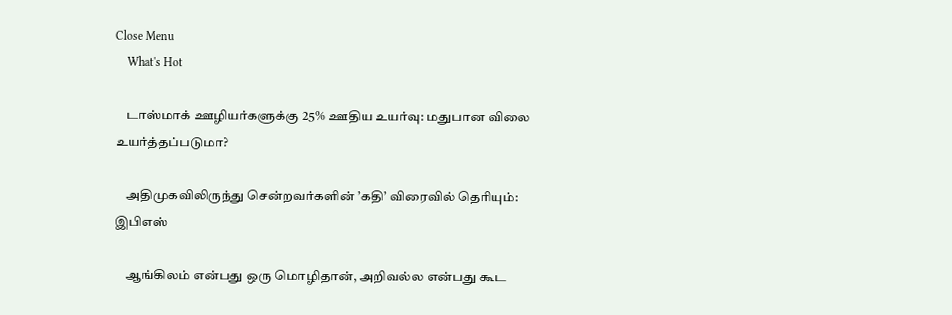Close Menu
    What's Hot

    டாஸ்மாக் ஊழியர்களுக்கு 25% ஊதிய உயர்வு: மதுபான விலை உயர்த்தப்படுமா?

    அதிமுகவிலிருந்து சென்றவர்களின் ’கதி’ விரைவில் தெரியும்:  இபிஎஸ்

    ஆங்கிலம் என்பது ஒரு மொழிதான், அறிவல்ல என்பது கூட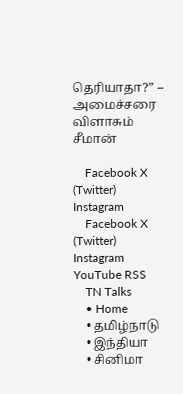தெரியாதா?” – அமைச்சரை விளாசும் சீமான்

    Facebook X (Twitter) Instagram
    Facebook X (Twitter) Instagram YouTube RSS
    TN Talks
    • Home
    • தமிழ்நாடு
    • இந்தியா
    • சினிமா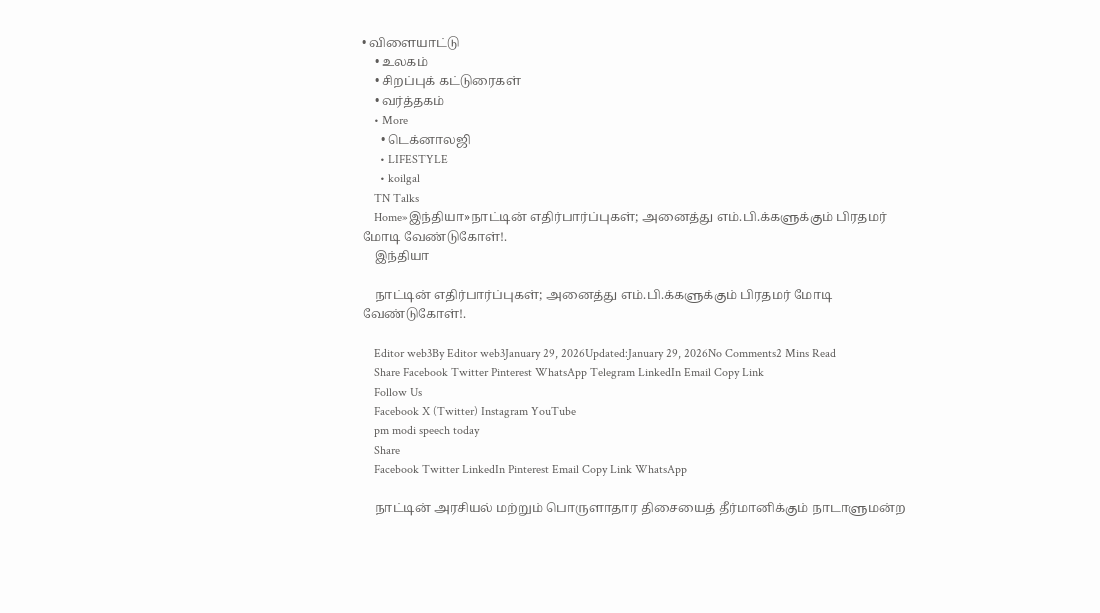• விளையாட்டு
    • உலகம்
    • சிறப்புக் கட்டுரைகள்
    • வர்த்தகம்
    • More
      • டெக்னாலஜி
      • LIFESTYLE
      • koilgal
    TN Talks
    Home»இந்தியா»நாட்டின் எதிர்பார்ப்புகள்; அனைத்து எம்.பி.க்களுக்கும் பிரதமர் மோடி வேண்டுகோள்!.
    இந்தியா

    நாட்டின் எதிர்பார்ப்புகள்; அனைத்து எம்.பி.க்களுக்கும் பிரதமர் மோடி வேண்டுகோள்!.

    Editor web3By Editor web3January 29, 2026Updated:January 29, 2026No Comments2 Mins Read
    Share Facebook Twitter Pinterest WhatsApp Telegram LinkedIn Email Copy Link
    Follow Us
    Facebook X (Twitter) Instagram YouTube
    pm modi speech today
    Share
    Facebook Twitter LinkedIn Pinterest Email Copy Link WhatsApp

    நாட்டின் அரசியல் மற்றும் பொருளாதார திசையைத் தீர்மானிக்கும் நாடாளுமன்ற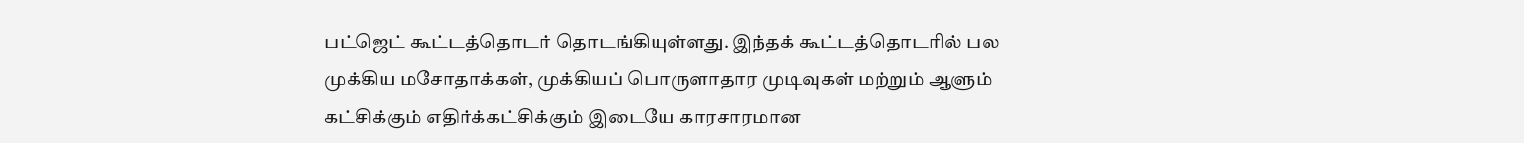பட்ஜெட் கூட்டத்தொடர் தொடங்கியுள்ளது. இந்தக் கூட்டத்தொடரில் பல முக்கிய மசோதாக்கள், முக்கியப் பொருளாதார முடிவுகள் மற்றும் ஆளும் கட்சிக்கும் எதிர்க்கட்சிக்கும் இடையே காரசாரமான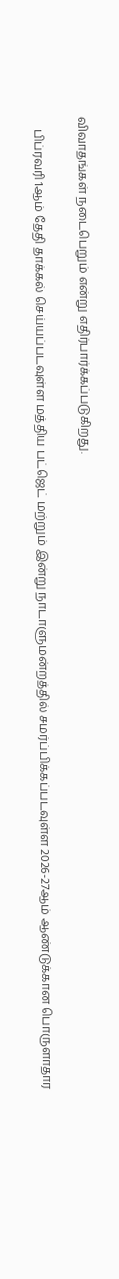விவாதங்கள் நடைபெறும் என்று எதிர்பார்க்கப்படுகிறது.

    பிப்ரவரி 1ஆம் தேதி தாக்கல் செய்யப்படவுள்ள மத்திய பட்ஜெட் மற்றும் இன்று நாடாளுமன்றத்தில் சமர்ப்பிக்கப்படவுள்ள 2026-27ஆம் ஆண்டுக்கான பொருளாதார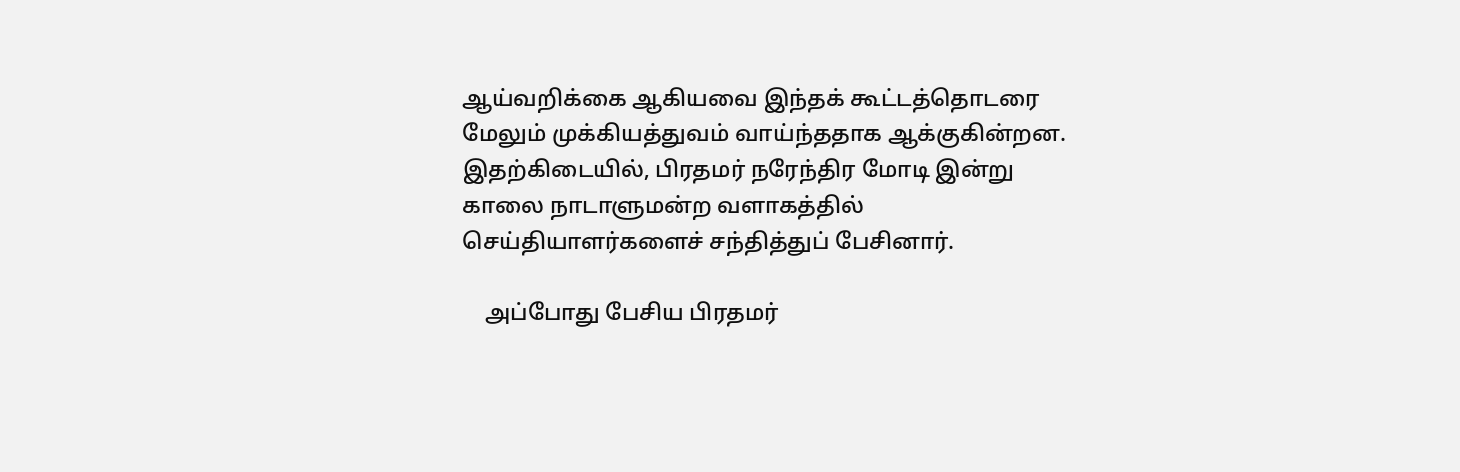ஆய்வறிக்கை ஆகியவை இந்தக் கூட்டத்தொடரை மேலும் முக்கியத்துவம் வாய்ந்ததாக ஆக்குகின்றன. இதற்கிடையில், பிரதமர் நரேந்திர மோடி இன்று காலை நாடாளுமன்ற வளாகத்தில் செய்தியாளர்களைச் சந்தித்துப் பேசினார்.

    அப்போது பேசிய பிரதமர்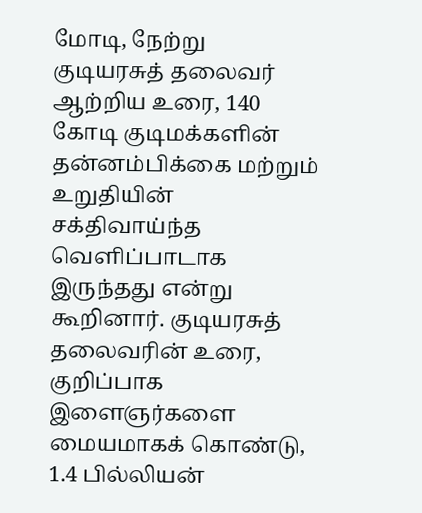மோடி, நேற்று குடியரசுத் தலைவர் ஆற்றிய உரை, 140 கோடி குடிமக்களின் தன்னம்பிக்கை மற்றும் உறுதியின் சக்திவாய்ந்த வெளிப்பாடாக இருந்தது என்று கூறினார். குடியரசுத் தலைவரின் உரை, குறிப்பாக இளைஞர்களை மையமாகக் கொண்டு, 1.4 பில்லியன்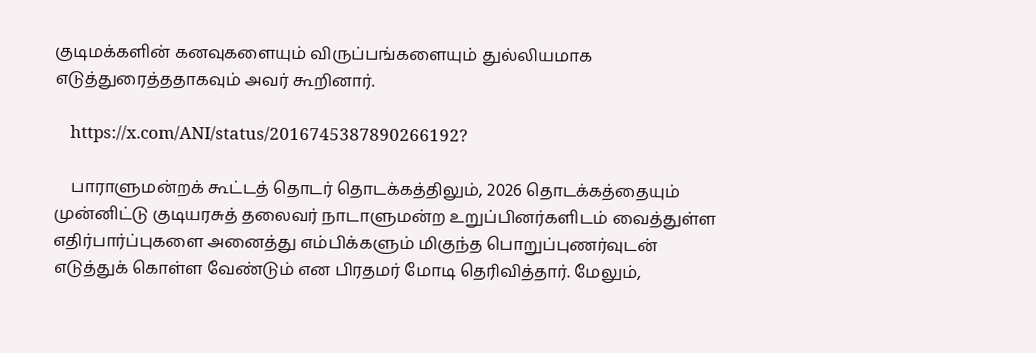குடிமக்களின் கனவுகளையும் விருப்பங்களையும் துல்லியமாக எடுத்துரைத்ததாகவும் அவர் கூறினார்.

    https://x.com/ANI/status/2016745387890266192?

    பாராளுமன்றக் கூட்டத் தொடர் தொடக்கத்திலும், 2026 தொடக்கத்தையும் முன்னிட்டு குடியரசுத் தலைவர் நாடாளுமன்ற உறுப்பினர்களிடம் வைத்துள்ள எதிர்பார்ப்புகளை அனைத்து எம்பிக்களும் மிகுந்த பொறுப்புணர்வுடன் எடுத்துக் கொள்ள வேண்டும் என பிரதமர் மோடி தெரிவித்தார். மேலும்,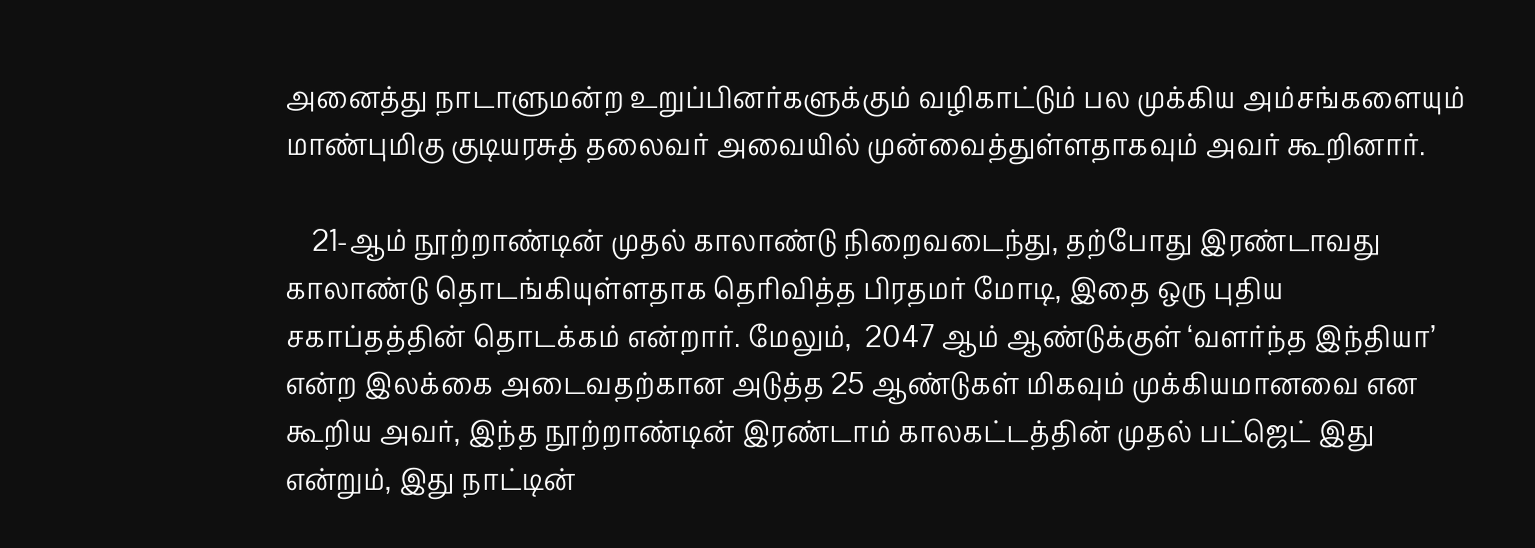அனைத்து நாடாளுமன்ற உறுப்பினர்களுக்கும் வழிகாட்டும் பல முக்கிய அம்சங்களையும் மாண்புமிகு குடியரசுத் தலைவர் அவையில் முன்வைத்துள்ளதாகவும் அவர் கூறினார்.

    21-ஆம் நூற்றாண்டின் முதல் காலாண்டு நிறைவடைந்து, தற்போது இரண்டாவது காலாண்டு தொடங்கியுள்ளதாக தெரிவித்த பிரதமர் மோடி, இதை ஒரு புதிய சகாப்தத்தின் தொடக்கம் என்றார். மேலும்,  2047 ஆம் ஆண்டுக்குள் ‘வளர்ந்த இந்தியா’ என்ற இலக்கை அடைவதற்கான அடுத்த 25 ஆண்டுகள் மிகவும் முக்கியமானவை என கூறிய அவர், இந்த நூற்றாண்டின் இரண்டாம் காலகட்டத்தின் முதல் பட்ஜெட் இது என்றும், இது நாட்டின்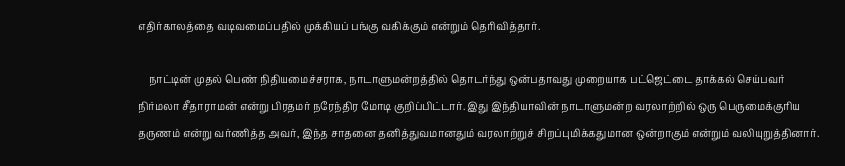எதிர்காலத்தை வடிவமைப்பதில் முக்கியப் பங்கு வகிக்கும் என்றும் தெரிவித்தார்.

    நாட்டின் முதல் பெண் நிதியமைச்சராக, நாடாளுமன்றத்தில் தொடர்ந்து ஒன்பதாவது முறையாக பட்ஜெட்டை தாக்கல் செய்பவர் நிர்மலா சீதாராமன் என்று பிரதமர் நரேந்திர மோடி குறிப்பிட்டார். இது இந்தியாவின் நாடாளுமன்ற வரலாற்றில் ஒரு பெருமைக்குரிய தருணம் என்று வர்ணித்த அவர், இந்த சாதனை தனித்துவமானதும் வரலாற்றுச் சிறப்புமிக்கதுமான ஒன்றாகும் என்றும் வலியுறுத்தினார்.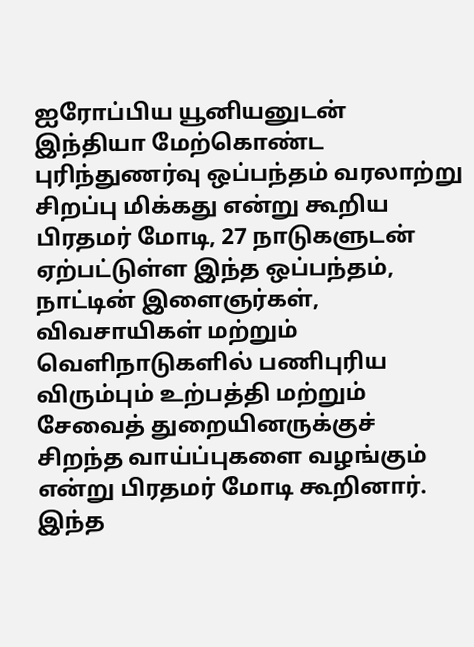ஐரோப்பிய யூனியனுடன் இந்தியா மேற்கொண்ட புரிந்துணர்வு ஒப்பந்தம் வரலாற்று சிறப்பு மிக்கது என்று கூறிய பிரதமர் மோடி, 27 நாடுகளுடன் ஏற்பட்டுள்ள இந்த ஒப்பந்தம், நாட்டின் இளைஞர்கள், விவசாயிகள் மற்றும் வெளிநாடுகளில் பணிபுரிய விரும்பும் உற்பத்தி மற்றும் சேவைத் துறையினருக்குச் சிறந்த வாய்ப்புகளை வழங்கும் என்று பிரதமர் மோடி கூறினார். இந்த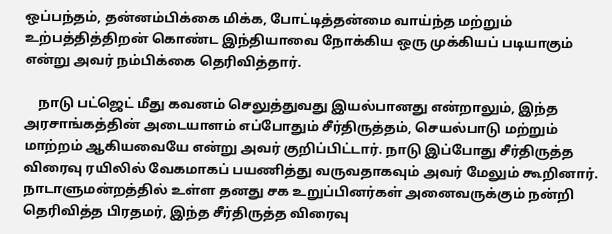ஒப்பந்தம், தன்னம்பிக்கை மிக்க, போட்டித்தன்மை வாய்ந்த மற்றும் உற்பத்தித்திறன் கொண்ட இந்தியாவை நோக்கிய ஒரு முக்கியப் படியாகும் என்று அவர் நம்பிக்கை தெரிவித்தார்.

    நாடு பட்ஜெட் மீது கவனம் செலுத்துவது இயல்பானது என்றாலும், இந்த அரசாங்கத்தின் அடையாளம் எப்போதும் சீர்திருத்தம், செயல்பாடு மற்றும் மாற்றம் ஆகியவையே என்று அவர் குறிப்பிட்டார். நாடு இப்போது சீர்திருத்த விரைவு ரயிலில் வேகமாகப் பயணித்து வருவதாகவும் அவர் மேலும் கூறினார். நாடாளுமன்றத்தில் உள்ள தனது சக உறுப்பினர்கள் அனைவருக்கும் நன்றி தெரிவித்த பிரதமர், இந்த சீர்திருத்த விரைவு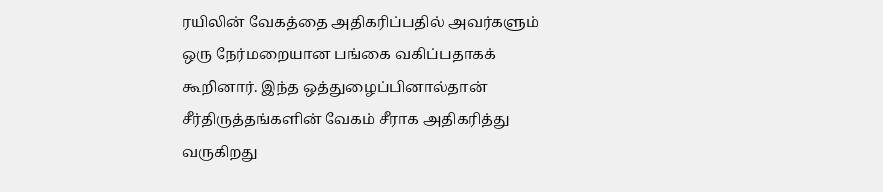ரயிலின் வேகத்தை அதிகரிப்பதில் அவர்களும் ஒரு நேர்மறையான பங்கை வகிப்பதாகக் கூறினார். இந்த ஒத்துழைப்பினால்தான் சீர்திருத்தங்களின் வேகம் சீராக அதிகரித்து வருகிறது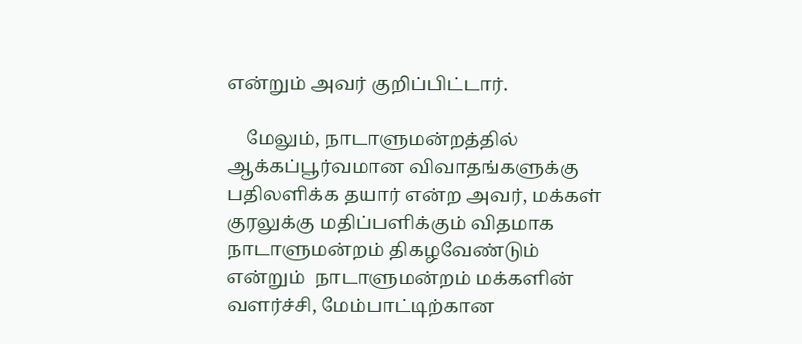என்றும் அவர் குறிப்பிட்டார்.

    மேலும், நாடாளுமன்றத்தில் ஆக்கப்பூர்வமான விவாதங்களுக்கு பதிலளிக்க தயார் என்ற அவர், மக்கள் குரலுக்கு மதிப்பளிக்கும் விதமாக நாடாளுமன்றம் திகழவேண்டும் என்றும்  நாடாளுமன்றம் மக்களின் வளர்ச்சி, மேம்பாட்டிற்கான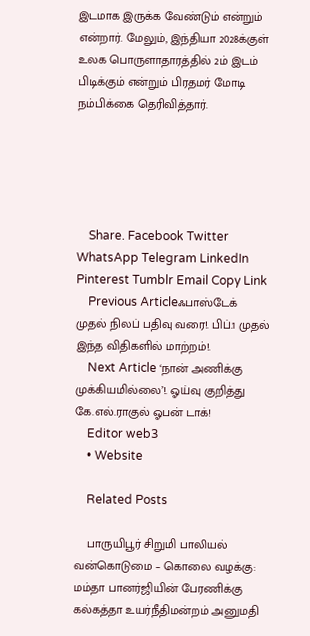இடமாக இருக்க வேண்டும் என்றும் என்றார். மேலும், இந்தியா 2028க்குள் உலக பொருளாதாரத்தில் 2ம் இடம் பிடிக்கும் என்றும் பிரதமர் மோடி நம்பிக்கை தெரிவித்தார்.





    Share. Facebook Twitter WhatsApp Telegram LinkedIn Pinterest Tumblr Email Copy Link
    Previous Articleஃபாஸ்டேக் முதல் நிலப் பதிவு வரை!. பிப்.1 முதல் இந்த விதிகளில் மாற்றம்!.
    Next Article ‘நான் அணிக்கு முக்கியமில்லை’!. ஓய்வு குறித்து கே.எல்.ராகுல் ஓபன் டாக்!
    Editor web3
    • Website

    Related Posts

    பாருயிபூர் சிறுமி பாலியல் வன்கொடுமை – கொலை வழக்கு: மம்தா பானர்ஜியின் பேரணிக்கு கல்கத்தா உயர்நீதிமன்றம் அனுமதி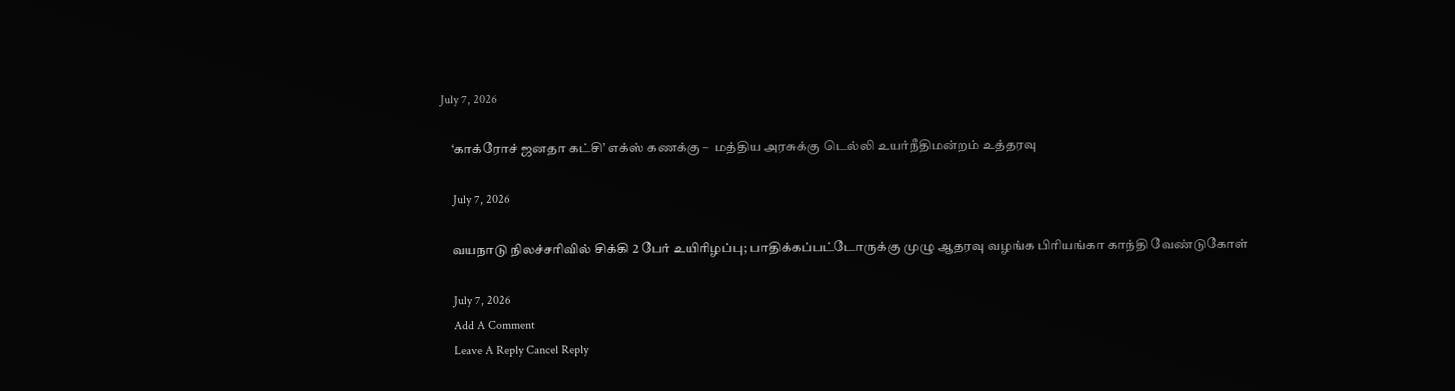July 7, 2026

    ‘காக்ரோச் ஜனதா கட்சி’ எக்ஸ் கணக்கு –  மத்திய அரசுக்கு டெல்லி உயர்நீதிமன்றம் உத்தரவு

    July 7, 2026

    வயநாடு நிலச்சரிவில் சிக்கி 2 பேர் உயிரிழப்பு; பாதிக்கப்பட்டோருக்கு முழு ஆதரவு வழங்க பிரியங்கா காந்தி வேண்டுகோள்

    July 7, 2026
    Add A Comment
    Leave A Reply Cancel Reply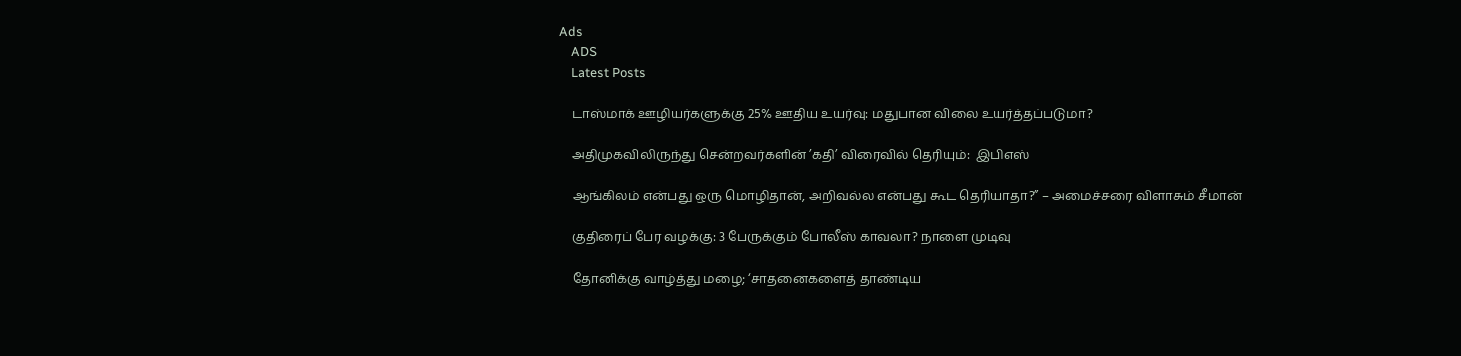Ads
    ADS
    Latest Posts

    டாஸ்மாக் ஊழியர்களுக்கு 25% ஊதிய உயர்வு: மதுபான விலை உயர்த்தப்படுமா?

    அதிமுகவிலிருந்து சென்றவர்களின் ’கதி’ விரைவில் தெரியும்:  இபிஎஸ்

    ஆங்கிலம் என்பது ஒரு மொழிதான், அறிவல்ல என்பது கூட தெரியாதா?” – அமைச்சரை விளாசும் சீமான்

    குதிரைப் பேர வழக்கு: 3 பேருக்கும் போலீஸ் காவலா? நாளை முடிவு

    தோனிக்கு வாழ்த்து மழை; ‘சாதனைகளைத் தாண்டிய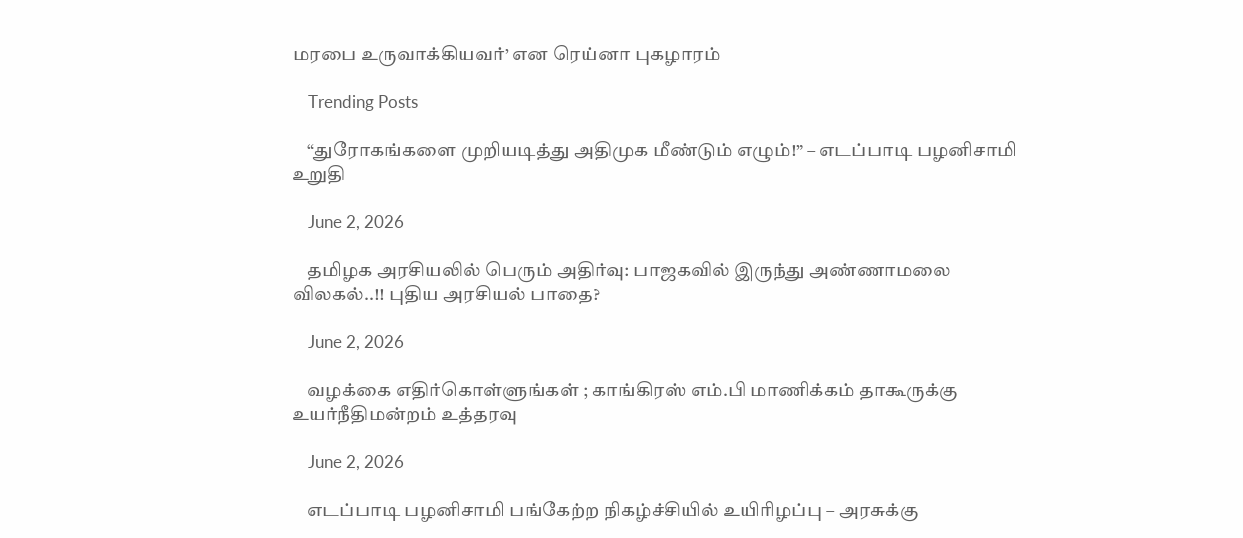மரபை உருவாக்கியவர்’ என ரெய்னா புகழாரம்

    Trending Posts

    “துரோகங்களை முறியடித்து அதிமுக மீண்டும் எழும்!” – எடப்பாடி பழனிசாமி  உறுதி

    June 2, 2026

    தமிழக அரசியலில் பெரும் அதிர்வு: பாஜகவில் இருந்து அண்ணாமலை விலகல்..!! புதிய அரசியல் பாதை?

    June 2, 2026

    வழக்கை எதிர்கொள்ளுங்கள் ; காங்கிரஸ் எம்.பி மாணிக்கம் தாகூருக்கு உயர்நீதிமன்றம் உத்தரவு

    June 2, 2026

    எடப்பாடி பழனிசாமி பங்கேற்ற நிகழ்ச்சியில் உயிரிழப்பு – அரசுக்கு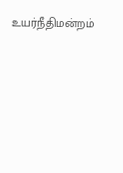உயர்நீதிமன்றம்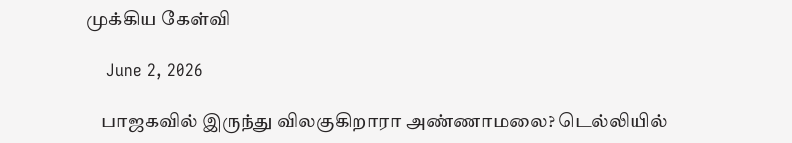முக்கிய கேள்வி

    June 2, 2026

    பாஜகவில் இருந்து விலகுகிறாரா அண்ணாமலை? டெல்லியில்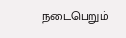நடைபெறும்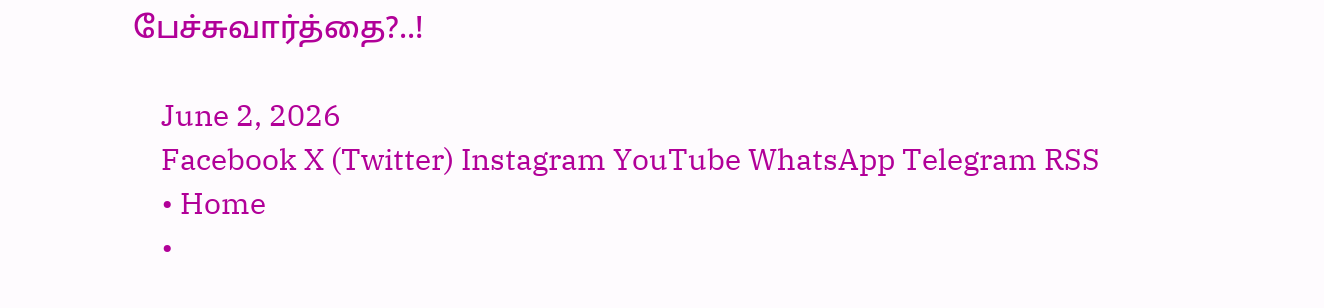பேச்சுவார்த்தை?..!

    June 2, 2026
    Facebook X (Twitter) Instagram YouTube WhatsApp Telegram RSS
    • Home
    •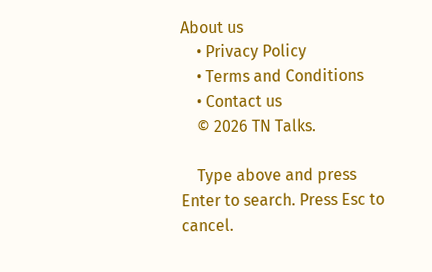About us
    • Privacy Policy
    • Terms and Conditions
    • Contact us
    © 2026 TN Talks.

    Type above and press Enter to search. Press Esc to cancel.